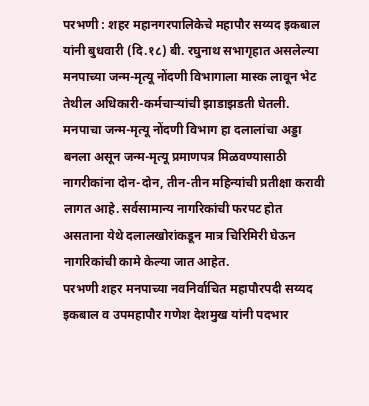परभणी : शहर महानगरपालिकेचे महापौर सय्यद इकबाल यांनी बुधवारी (दि.१८) बी. रघुनाथ सभागृहात असलेल्या मनपाच्या जन्म-मृत्यू नोंदणी विभागाला मास्क लावून भेट तेथील अधिकारी-कर्मचाऱ्यांची झाडाझडती घेतली. मनपाचा जन्म-मृत्यू नोंदणी विभाग हा दलालांचा अड्डा बनला असून जन्म-मृत्यू प्रमाणपत्र मिळवण्यासाठी नागरीकांना दोन-दोन, तीन-तीन महिन्यांची प्रतीक्षा करावी लागत आहे. सर्वसामान्य नागरिकांची फरपट होत असताना येथे दलालखोरांकडून मात्र चिरिमिरी घेऊन नागरिकांची कामे केल्या जात आहेत.
परभणी शहर मनपाच्या नवनिर्वाचित महापौरपदी सय्यद इकबाल व उपमहापौर गणेश देशमुख यांनी पदभार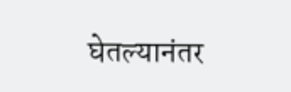घेतल्यानंतर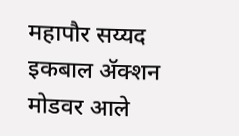महापौर सय्यद इकबाल ॲक्शन मोडवर आले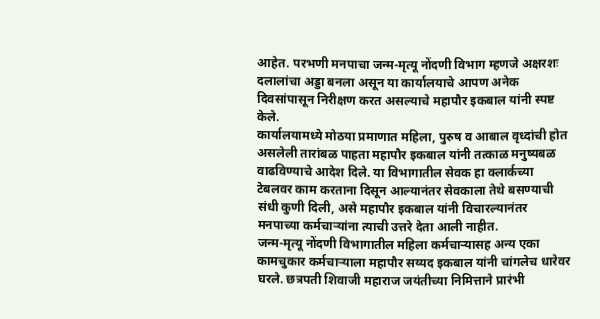आहेत. परभणी मनपाचा जन्म-मृत्यू नोंदणी विभाग म्हणजे अक्षरशः दलालांचा अड्डा बनला असून या कार्यालयाचे आपण अनेक दिवसांपासून निरीक्षण करत असल्याचे महापौर इकबाल यांनी स्पष्ट केले.
कार्यालयामध्ये मोठया प्रमाणात महिला, पुरुष व आबाल वृध्दांची होत असलेली तारांबळ पाहता महापौर इकबाल यांनी तत्काळ मनुष्यबळ वाढविण्याचे आदेश दिले. या विभागातील सेवक हा क्लार्कच्या टेबलवर काम करताना दिसून आल्यानंतर सेवकाला तेथे बसण्याची संधी कुणी दिली, असे महापौर इकबाल यांनी विचारल्यानंतर मनपाच्या कर्मचाऱ्यांना त्याची उत्तरे देता आली नाहीत.
जन्म-मृत्यू नोंदणी विभागातील महिला कर्मचाऱ्यासह अन्य एका कामचुकार कर्मचाऱ्याला महापौर सय्यद इकबाल यांनी चांगलेच धारेवर घरले. छत्रपती शिवाजी महाराज जयंतीच्या निमित्ताने प्रारंभी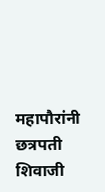महापौरांनी छत्रपती शिवाजी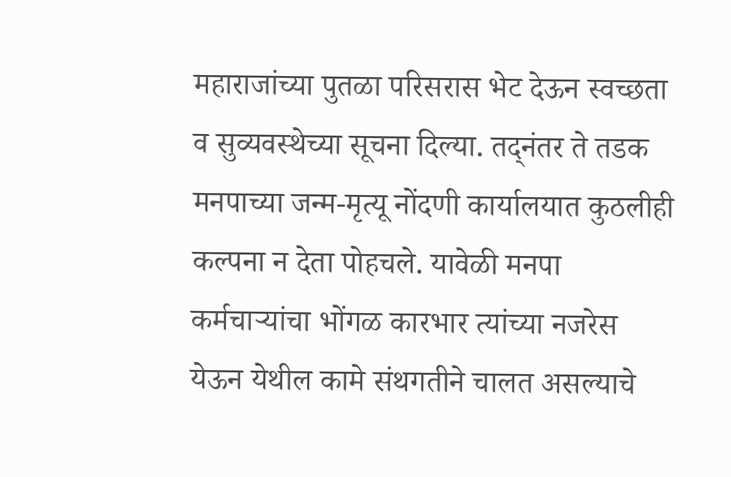महाराजांच्या पुतळा परिसरास भेट देऊन स्वच्छता व सुव्यवस्थेच्या सूचना दिल्या. तद्नंतर ते तडक मनपाच्या जन्म-मृत्यू नोंदणी कार्यालयात कुठलीही कल्पना न देता पोहचले. यावेळी मनपा कर्मचाऱ्यांचा भोंगळ कारभार त्यांच्या नजरेस येऊन येथील कामे संथगतीने चालत असल्याचे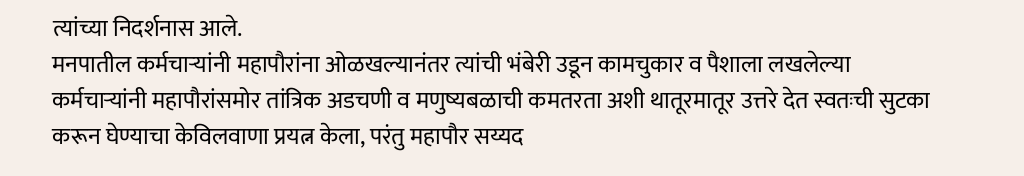त्यांच्या निदर्शनास आले.
मनपातील कर्मचाऱ्यांनी महापौरांना ओळखल्यानंतर त्यांची भंबेरी उडून कामचुकार व पैशाला लखलेल्या कर्मचाऱ्यांनी महापौरांसमोर तांत्रिक अडचणी व मणुष्यबळाची कमतरता अशी थातूरमातूर उत्तरे देत स्वतःची सुटका करून घेण्याचा केविलवाणा प्रयत्न केला, परंतु महापौर सय्यद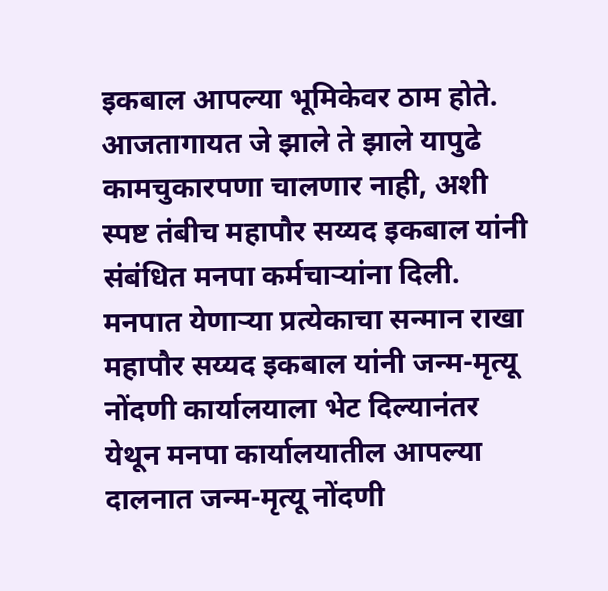इकबाल आपल्या भूमिकेवर ठाम होते. आजतागायत जे झाले ते झाले यापुढे कामचुकारपणा चालणार नाही, अशी स्पष्ट तंबीच महापौर सय्यद इकबाल यांनी संबंधित मनपा कर्मचाऱ्यांना दिली.
मनपात येणाऱ्या प्रत्येकाचा सन्मान राखा
महापौर सय्यद इकबाल यांनी जन्म-मृत्यू नोंदणी कार्यालयाला भेट दिल्यानंतर येथून मनपा कार्यालयातील आपल्या दालनात जन्म-मृत्यू नोंदणी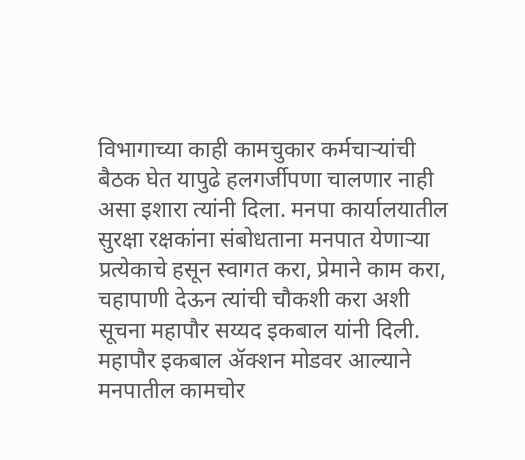विभागाच्या काही कामचुकार कर्मचाऱ्यांची बैठक घेत यापुढे हलगर्जीपणा चालणार नाही असा इशारा त्यांनी दिला. मनपा कार्यालयातील सुरक्षा रक्षकांना संबोधताना मनपात येणाऱ्या प्रत्येकाचे हसून स्वागत करा, प्रेमाने काम करा, चहापाणी देऊन त्यांची चौकशी करा अशी सूचना महापौर सय्यद इकबाल यांनी दिली. महापौर इकबाल ॲक्शन मोडवर आल्याने मनपातील कामचोर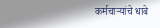कर्मचाऱ्यांचे धाबे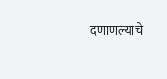दणाणल्याचे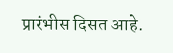प्रारंभीस दिसत आहे.